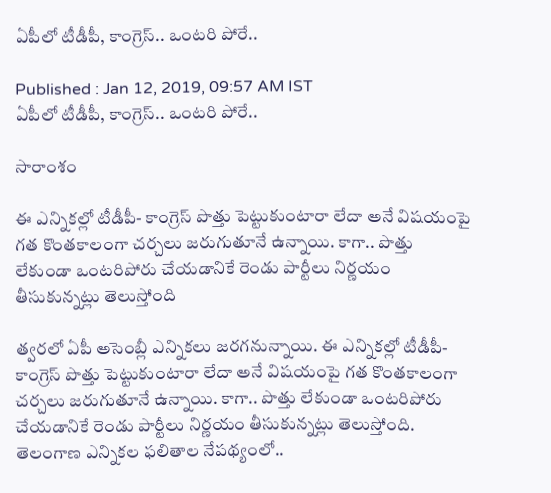ఏపీలో టీడీపీ, కాంగ్రెస్.. ఒంటరి పోరే..

Published : Jan 12, 2019, 09:57 AM IST
ఏపీలో టీడీపీ, కాంగ్రెస్.. ఒంటరి పోరే..

సారాంశం

ఈ ఎన్నికల్లో టీడీపీ- కాంగ్రెస్ పొత్తు పెట్టుకుంటారా లేదా అనే విషయంపై గత కొంతకాలంగా చర్చలు జరుగుతూనే ఉన్నాయి. కాగా.. పొత్తు లేకుండా ఒంటరిపోరు చేయడానికే రెండు పార్టీలు నిర్ణయం తీసుకున్నట్లు తెలుస్తోంది

త్వరలో ఏపీ అసెంబ్లీ ఎన్నికలు జరగనున్నాయి. ఈ ఎన్నికల్లో టీడీపీ- కాంగ్రెస్ పొత్తు పెట్టుకుంటారా లేదా అనే విషయంపై గత కొంతకాలంగా చర్చలు జరుగుతూనే ఉన్నాయి. కాగా.. పొత్తు లేకుండా ఒంటరిపోరు చేయడానికే రెండు పార్టీలు నిర్ణయం తీసుకున్నట్లు తెలుస్తోంది. తెలంగాణ ఎన్నికల ఫలితాల నేపథ్యంలో..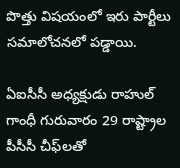పొత్తు విషయంలో ఇరు పార్టీలు సమాలోచనలో పడ్డాయి.

ఏఐసీసీ అధ్యక్షుడు రాహుల్‌ గాంధీ గురువారం 29 రాష్ట్రాల పీసీసీ చీఫ్‌లతో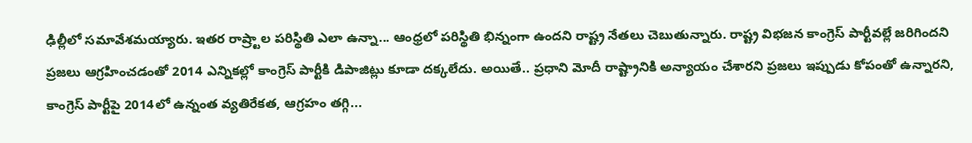ఢిల్లీలో సమావేశమయ్యారు. ఇతర రాష్ర్టాల పరిస్థితి ఎలా ఉన్నా... ఆంధ్రలో పరిస్థితి భిన్నంగా ఉందని రాష్ట్ర నేతలు చెబుతున్నారు. రాష్ట్ర విభజన కాంగ్రెస్‌ పార్టీవల్లే జరిగిందని ప్రజలు ఆగ్రహించడంతో 2014 ఎన్నికల్లో కాంగ్రెస్‌ పార్టీకి డిపాజిట్లు కూడా దక్కలేదు. అయితే.. ప్రధాని మోదీ రాష్ట్రానికి అన్యాయం చేశారని ప్రజలు ఇప్పుడు కోపంతో ఉన్నారని, కాంగ్రెస్‌ పార్టీపై 2014లో ఉన్నంత వ్యతిరేకత, ఆగ్రహం తగ్గి...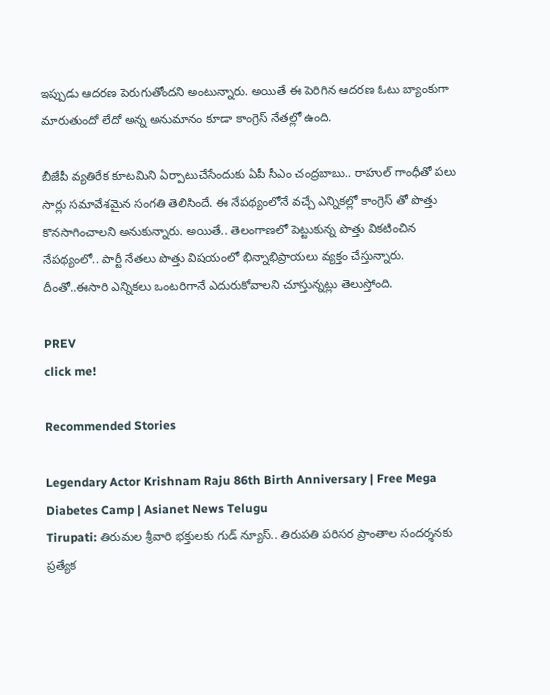ఇప్పుడు ఆదరణ పెరుగుతోందని అంటున్నారు. అయితే ఈ పెరిగిన ఆదరణ ఓటు బ్యాంకుగా మారుతుందో లేదో అన్న అనుమానం కూడా కాంగ్రెస్ నేతల్లో ఉంది.

బీజేపీ వ్యతిరేక కూటమిని ఏర్పాటుచేసేందుకు ఏపీ సీఎం చంద్రబాబు.. రాహుల్ గాంధీతో పలు సార్లు సమావేశమైన సంగతి తెలిసిందే. ఈ నేపథ్యంలోనే వచ్చే ఎన్నికల్లో కాంగ్రెస్ తో పొత్తు కొనసాగించాలని అనుకున్నారు. అయితే.. తెలంగాణలో పెట్టుకున్న పొత్తు వికటించిన నేపథ్యంలో.. పార్టీ నేతలు పొత్తు విషయంలో భిన్నాభిప్రాయలు వ్యక్తం చేస్తున్నారు. దీంతో..ఈసారి ఎన్నికలు ఒంటరిగానే ఎదురుకోవాలని చూస్తున్నట్లు తెలుస్తోంది.

PREV
click me!

Recommended Stories

Legendary Actor Krishnam Raju 86th Birth Anniversary | Free Mega Diabetes Camp | Asianet News Telugu
Tirupati: తిరుమల శ్రీవారి భక్తులకు గుడ్ న్యూస్.. తిరుప‌తి ప‌రిస‌ర ప్రాంతాల సంద‌ర్శ‌న‌కు ప్ర‌త్యేక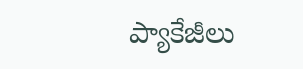ప్యాకేజీలు